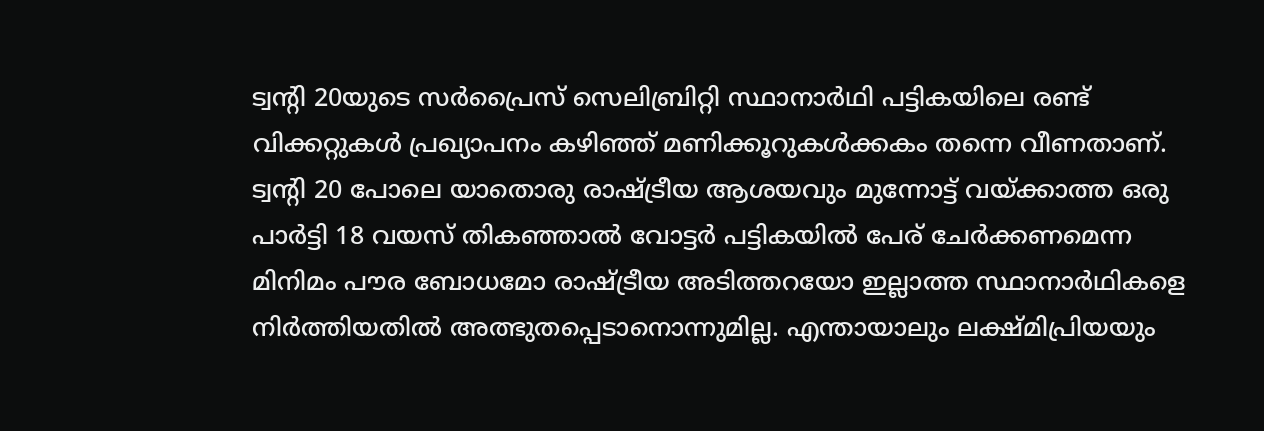ട്വന്റി 20യുടെ സർപ്രൈസ് സെലിബ്രിറ്റി സ്ഥാനാർഥി പട്ടികയിലെ രണ്ട് വിക്കറ്റുകൾ പ്രഖ്യാപനം കഴിഞ്ഞ് മണിക്കൂറുകൾക്കകം തന്നെ വീണതാണ്. ട്വൻ്റി 20 പോലെ യാതൊരു രാഷ്ട്രീയ ആശയവും മുന്നോട്ട് വയ്ക്കാത്ത ഒരു പാർട്ടി 18 വയസ് തികഞ്ഞാൽ വോട്ടർ പട്ടികയിൽ പേര് ചേർക്കണമെന്ന മിനിമം പൗര ബോധമോ രാഷ്ട്രീയ അടിത്തറയോ ഇല്ലാത്ത സ്ഥാനാർഥികളെ നിർത്തിയതിൽ അത്ഭുതപ്പെടാനൊന്നുമില്ല. എന്തായാലും ലക്ഷ്മിപ്രിയയും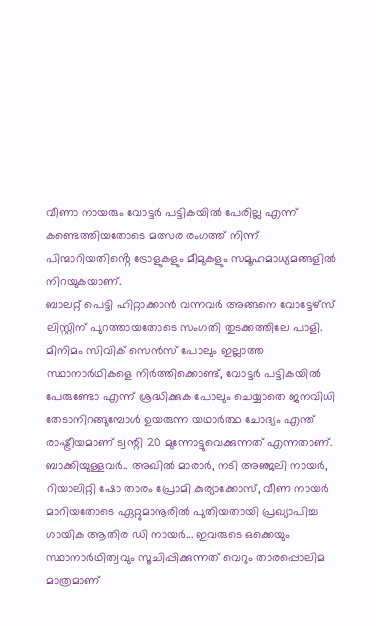വീണാ നായരും വോട്ടർ പട്ടികയിൽ പേരില്ല എന്ന് കണ്ടെത്തിയതോടെ മത്സര രംഗത്ത് നിന്ന് പിന്മാറിയതിൻ്റെ ട്രോളുകളും മീമുകളും സമൂഹമാധ്യമങ്ങളിൽ നിറയുകയാണ്.
ബാലറ്റ് പെട്ടി ഹിറ്റാക്കാൻ വന്നവർ അങ്ങനെ വോട്ടേഴ്സ് ലിസ്റ്റിന് പുറത്തായതോടെ സംഗതി തുടക്കത്തിലേ പാളി. മിനിമം സിവിക് സെൻസ് പോലും ഇല്ലാത്ത സ്ഥാനാർഥികളെ നിർത്തിക്കൊണ്ട്, വോട്ടർ പട്ടികയിൽ പേരുണ്ടോ എന്ന് ശ്രദ്ധിക്കുക പോലും ചെയ്യാതെ ജനവിധി തേടാനിറങ്ങുമ്പോൾ ഉയരുന്ന യഥാർത്ഥ ചോദ്യം എന്ത് രാഷ്ട്രീയമാണ് ട്വന്റി 20 മുന്നോട്ടുവെക്കുന്നത് എന്നതാണ്. ബാക്കിയുള്ളവർ.. അഖിൽ മാരാർ, നടി അഞ്ജലി നായർ, റിയാലിറ്റി ഷോ താരം പ്രോമി കുര്യാക്കോസ്, വീണ നായർ മാറിയതോടെ ഏറ്റുമാനൂരിൽ പുതിയതായി പ്രഖ്യാപിച്ച ഗായിക ആതിര ഡി നായർ... ഇവരുടെ ഒക്കെയും സ്ഥാനാർഥിത്വവും സൂചിപ്പിക്കുന്നത് വെറും താരപ്പൊലിമ മാത്രമാണ്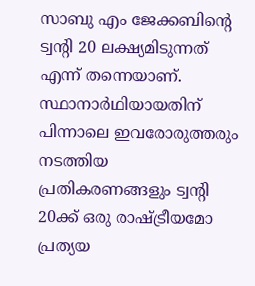സാബു എം ജേക്കബിന്റെ ട്വന്റി 20 ലക്ഷ്യമിടുന്നത് എന്ന് തന്നെയാണ്.
സ്ഥാനാർഥിയായതിന് പിന്നാലെ ഇവരോരുത്തരും നടത്തിയ പ്രതികരണങ്ങളും ട്വന്റി 20ക്ക് ഒരു രാഷ്ട്രീയമോ പ്രത്യയ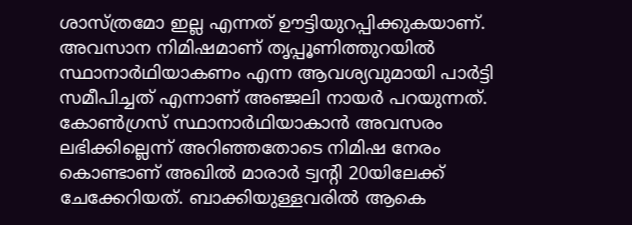ശാസ്ത്രമോ ഇല്ല എന്നത് ഊട്ടിയുറപ്പിക്കുകയാണ്. അവസാന നിമിഷമാണ് തൃപ്പൂണിത്തുറയിൽ സ്ഥാനാർഥിയാകണം എന്ന ആവശ്യവുമായി പാർട്ടി സമീപിച്ചത് എന്നാണ് അഞ്ജലി നായർ പറയുന്നത്. കോൺഗ്രസ് സ്ഥാനാർഥിയാകാൻ അവസരം ലഭിക്കില്ലെന്ന് അറിഞ്ഞതോടെ നിമിഷ നേരം കൊണ്ടാണ് അഖിൽ മാരാർ ട്വൻ്റി 20യിലേക്ക് ചേക്കേറിയത്. ബാക്കിയുള്ളവരിൽ ആകെ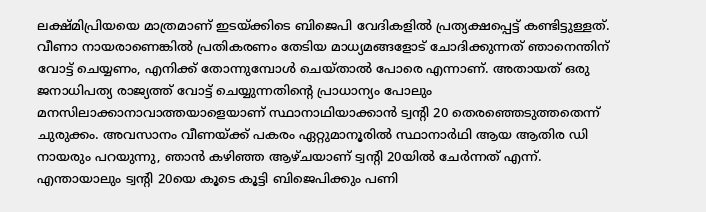ലക്ഷ്മിപ്രിയയെ മാത്രമാണ് ഇടയ്ക്കിടെ ബിജെപി വേദികളിൽ പ്രത്യക്ഷപ്പെട്ട് കണ്ടിട്ടുള്ളത്. വീണാ നായരാണെങ്കിൽ പ്രതികരണം തേടിയ മാധ്യമങ്ങളോട് ചോദിക്കുന്നത് ഞാനെന്തിന് വോട്ട് ചെയ്യണം, എനിക്ക് തോന്നുമ്പോൾ ചെയ്താൽ പോരെ എന്നാണ്. അതായത് ഒരു ജനാധിപത്യ രാജ്യത്ത് വോട്ട് ചെയ്യുന്നതിൻ്റെ പ്രാധാന്യം പോലും മനസിലാക്കാനാവാത്തയാളെയാണ് സ്ഥാനാഥിയാക്കാൻ ട്വൻ്റി 20 തെരഞ്ഞെടുത്തതെന്ന് ചുരുക്കം. അവസാനം വീണയ്ക്ക് പകരം ഏറ്റുമാനൂരിൽ സ്ഥാനാർഥി ആയ ആതിര ഡി നായരും പറയുന്നു, ഞാൻ കഴിഞ്ഞ ആഴ്ചയാണ് ട്വന്റി 20യിൽ ചേർന്നത് എന്ന്.
എന്തായാലും ട്വൻ്റി 20യെ കൂടെ കൂട്ടി ബിജെപിക്കും പണി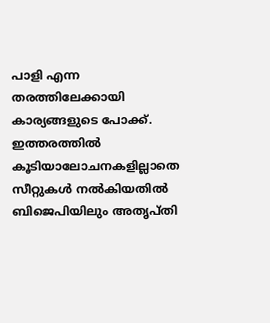പാളി എന്ന തരത്തിലേക്കായി കാര്യങ്ങളുടെ പോക്ക്. ഇത്തരത്തിൽ കൂടിയാലോചനകളില്ലാതെ സീറ്റുകൾ നൽകിയതിൽ ബിജെപിയിലും അതൃപ്തി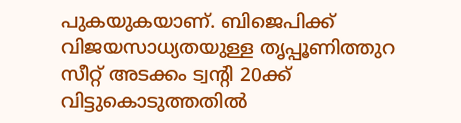പുകയുകയാണ്. ബിജെപിക്ക് വിജയസാധ്യതയുള്ള തൃപ്പൂണിത്തുറ സീറ്റ് അടക്കം ട്വന്റി 20ക്ക് വിട്ടുകൊടുത്തതിൽ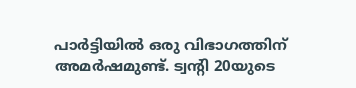പാർട്ടിയിൽ ഒരു വിഭാഗത്തിന് അമർഷമുണ്ട്. ട്വൻ്റി 20യുടെ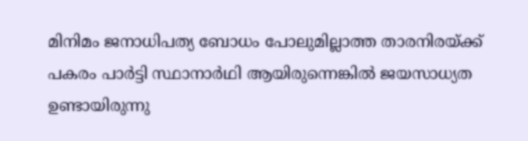മിനിമം ജനാധിപത്യ ബോധം പോലുമില്ലാത്ത താരനിരയ്ക്ക് പകരം പാർട്ടി സ്ഥാനാർഥി ആയിരുന്നെങ്കിൽ ജയസാധ്യത ഉണ്ടായിരുന്നു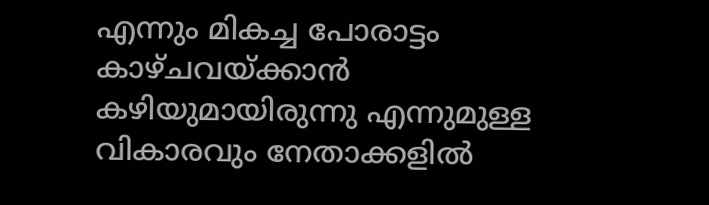എന്നും മികച്ച പോരാട്ടം കാഴ്ചവയ്ക്കാൻ കഴിയുമായിരുന്നു എന്നുമുള്ള വികാരവും നേതാക്കളിൽ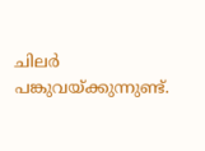ചിലർ പങ്കുവയ്ക്കുന്നുണ്ട്.